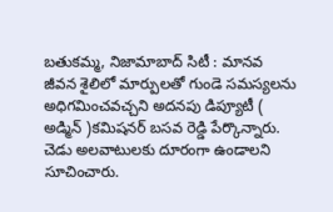బతుకమ్మ, నిజామాబాద్ సిటీ : మానవ జీవన శైలిలో మార్పులతో గుండె సమస్యలను అధిగమించవచ్చని అదనపు డిప్యూటీ ( అడ్మిన్ )కమిషనర్ బసవ రెడ్డి పేర్కొన్నారు. చెడు అలవాటులకు దూరంగా ఉండాలని సూచించారు.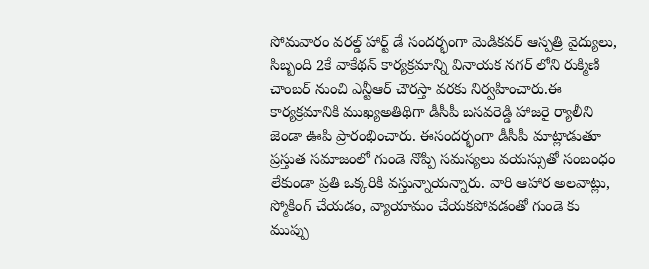సోమవారం వరల్డ్ హార్ట్ డే సందర్భంగా మెడికవర్ ఆస్పత్రి వైద్యులు, సిబ్బంది 2కే వాకేథన్ కార్యక్రమాన్ని వినాయక నగర్ లోని రుక్మిణి చాంబర్ నుంచి ఎన్టీఆర్ చౌరస్తా వరకు నిర్వహించారు.ఈ కార్యక్రమానికి ముఖ్యఅతిథిగా డీసీపీ బసవరెడ్డి హాజరై ర్యాలీని జెండా ఊపి ప్రారంభించారు. ఈసందర్భంగా డీసీపీ మాట్లాడుతూ ప్రస్తుత సమాజంలో గుండె నొప్పి సమస్యలు వయస్సుతో సంబంధం లేకుండా ప్రతి ఒక్కరికి వస్తున్నాయన్నారు. వారి ఆహార అలవాట్లు, స్మోకింగ్ చేయడం, వ్యాయామం చేయకపోవడంతో గుండె కు ముప్పు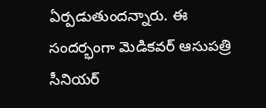ఏర్పడుతుందన్నారు. ఈ సందర్భంగా మెడికవర్ ఆసుపత్రి సీనియర్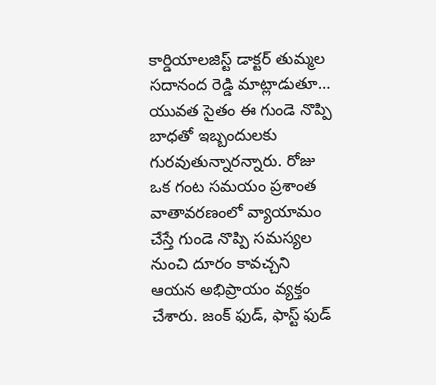కార్డియాలజిస్ట్ డాక్టర్ తుమ్మల సదానంద రెడ్డి మాట్లాడుతూ…
యువత సైతం ఈ గుండె నొప్పి బాధతో ఇబ్బందులకు గురవుతున్నారన్నారు. రోజు ఒక గంట సమయం ప్రశాంత వాతావరణంలో వ్యాయామం చేస్తే గుండె నొప్పి సమస్యల నుంచి దూరం కావచ్చని ఆయన అభిప్రాయం వ్యక్తం చేశారు. జంక్ ఫుడ్, ఫాస్ట్ ఫుడ్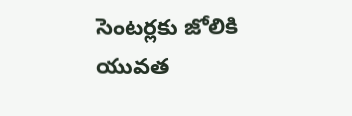సెంటర్లకు జోలికి యువత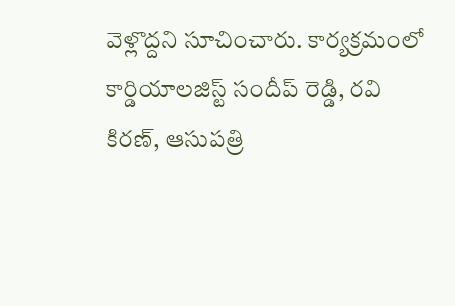వెళ్లొద్దని సూచించారు. కార్యక్రమంలో కార్డియాలజిస్ట్ సందీప్ రెడ్డి, రవి కిరణ్, ఆసుపత్రి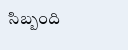సిబ్బంది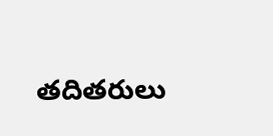తదితరులు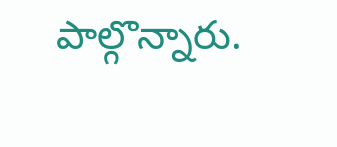పాల్గొన్నారు.